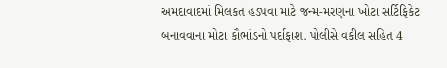અમદાવાદમાં મિલકત હડપવા માટે જન્મ-મરણના ખોટા સર્ટિફિકેટ બનાવવાના મોટા કૌભાંડનો પર્દાફાશ. પોલીસે વકીલ સહિત 4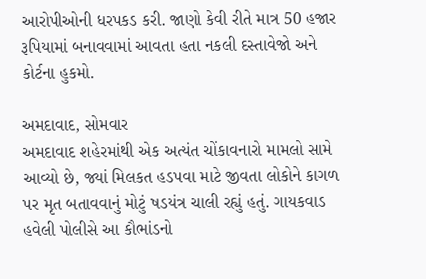આરોપીઓની ધરપકડ કરી. જાણો કેવી રીતે માત્ર 50 હજાર રૂપિયામાં બનાવવામાં આવતા હતા નકલી દસ્તાવેજો અને કોર્ટના હુકમો.

અમદાવાદ, સોમવાર
અમદાવાદ શહેરમાંથી એક અત્યંત ચોંકાવનારો મામલો સામે આવ્યો છે, જ્યાં મિલકત હડપવા માટે જીવતા લોકોને કાગળ પર મૃત બતાવવાનું મોટું ષડયંત્ર ચાલી રહ્યું હતું. ગાયકવાડ હવેલી પોલીસે આ કૌભાંડનો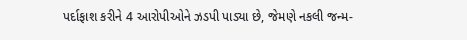પર્દાફાશ કરીને 4 આરોપીઓને ઝડપી પાડ્યા છે, જેમણે નકલી જન્મ-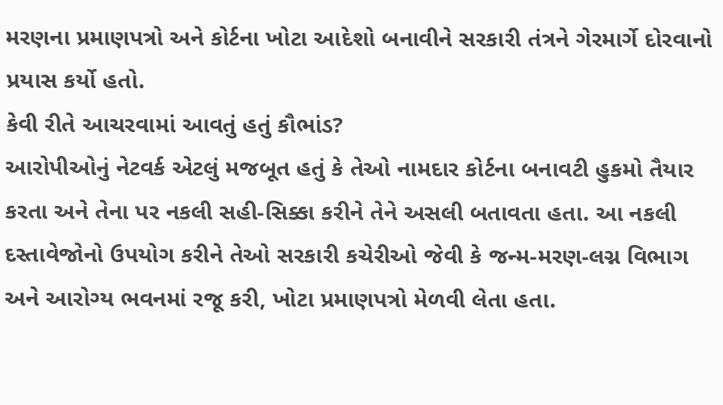મરણના પ્રમાણપત્રો અને કોર્ટના ખોટા આદેશો બનાવીને સરકારી તંત્રને ગેરમાર્ગે દોરવાનો પ્રયાસ કર્યો હતો.
કેવી રીતે આચરવામાં આવતું હતું કૌભાંડ?
આરોપીઓનું નેટવર્ક એટલું મજબૂત હતું કે તેઓ નામદાર કોર્ટના બનાવટી હુકમો તૈયાર કરતા અને તેના પર નકલી સહી-સિક્કા કરીને તેને અસલી બતાવતા હતા. આ નકલી દસ્તાવેજોનો ઉપયોગ કરીને તેઓ સરકારી કચેરીઓ જેવી કે જન્મ-મરણ-લગ્ન વિભાગ અને આરોગ્ય ભવનમાં રજૂ કરી, ખોટા પ્રમાણપત્રો મેળવી લેતા હતા.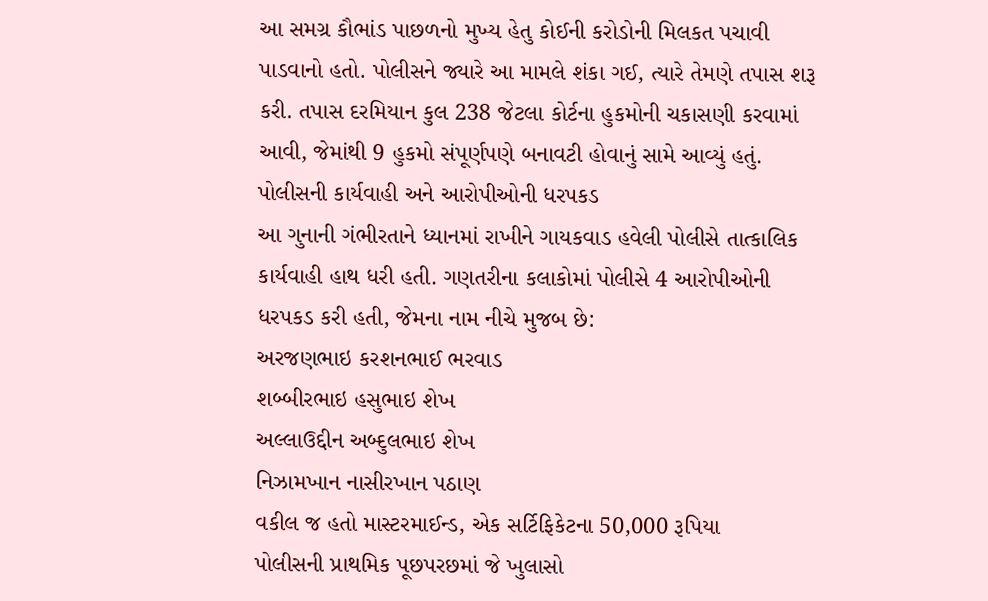આ સમગ્ર કૌભાંડ પાછળનો મુખ્ય હેતુ કોઈની કરોડોની મિલકત પચાવી પાડવાનો હતો. પોલીસને જ્યારે આ મામલે શંકા ગઈ, ત્યારે તેમણે તપાસ શરૂ કરી. તપાસ દરમિયાન કુલ 238 જેટલા કોર્ટના હુકમોની ચકાસણી કરવામાં આવી, જેમાંથી 9 હુકમો સંપૂર્ણપણે બનાવટી હોવાનું સામે આવ્યું હતું.
પોલીસની કાર્યવાહી અને આરોપીઓની ધરપકડ
આ ગુનાની ગંભીરતાને ધ્યાનમાં રાખીને ગાયકવાડ હવેલી પોલીસે તાત્કાલિક કાર્યવાહી હાથ ધરી હતી. ગણતરીના કલાકોમાં પોલીસે 4 આરોપીઓની ધરપકડ કરી હતી, જેમના નામ નીચે મુજબ છે:
અરજણભાઇ કરશનભાઈ ભરવાડ
શબ્બીરભાઇ હસુભાઇ શેખ
અલ્લાઉદ્દીન અબ્દુલભાઇ શેખ
નિઝામખાન નાસીરખાન પઠાણ
વકીલ જ હતો માસ્ટરમાઈન્ડ, એક સર્ટિફિકેટના 50,000 રૂપિયા
પોલીસની પ્રાથમિક પૂછપરછમાં જે ખુલાસો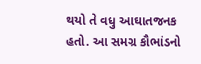થયો તે વધુ આઘાતજનક હતો. આ સમગ્ર કૌભાંડનો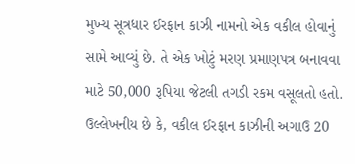મુખ્ય સૂત્રધાર ઈરફાન કાઝી નામનો એક વકીલ હોવાનું સામે આવ્યું છે. તે એક ખોટું મરણ પ્રમાણપત્ર બનાવવા માટે 50,000 રૂપિયા જેટલી તગડી રકમ વસૂલતો હતો. ઉલ્લેખનીય છે કે, વકીલ ઈરફાન કાઝીની અગાઉ 20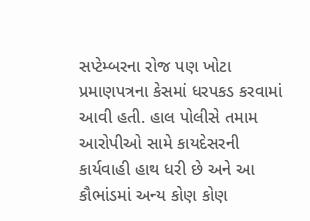સપ્ટેમ્બરના રોજ પણ ખોટા પ્રમાણપત્રના કેસમાં ધરપકડ કરવામાં આવી હતી. હાલ પોલીસે તમામ આરોપીઓ સામે કાયદેસરની કાર્યવાહી હાથ ધરી છે અને આ કૌભાંડમાં અન્ય કોણ કોણ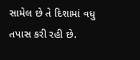સામેલ છે તે દિશામાં વધુ તપાસ કરી રહી છે.